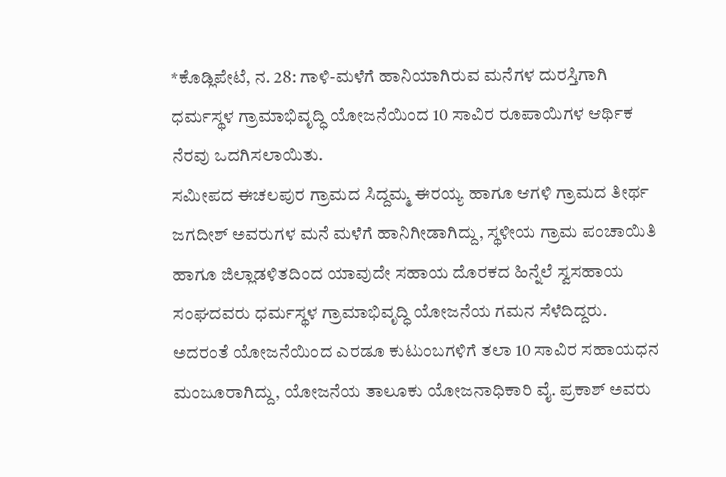*ಕೊಡ್ಲಿಪೇಟೆ, ನ. 28: ಗಾಳಿ-ಮಳೆಗೆ ಹಾನಿಯಾಗಿರುವ ಮನೆಗಳ ದುರಸ್ತಿಗಾಗಿ ಧರ್ಮಸ್ಥಳ ಗ್ರಾಮಾಭಿವೃದ್ಧಿ ಯೋಜನೆಯಿಂದ 10 ಸಾವಿರ ರೂಪಾಯಿಗಳ ಆರ್ಥಿಕ ನೆರವು ಒದಗಿಸಲಾಯಿತು.
ಸಮೀಪದ ಈಚಲಪುರ ಗ್ರಾಮದ ಸಿದ್ದಮ್ಮ ಈರಯ್ಯ ಹಾಗೂ ಆಗಳಿ ಗ್ರಾಮದ ತೀರ್ಥ ಜಗದೀಶ್ ಅವರುಗಳ ಮನೆ ಮಳೆಗೆ ಹಾನಿಗೀಡಾಗಿದ್ದು, ಸ್ಥಳೀಯ ಗ್ರಾಮ ಪಂಚಾಯಿತಿ ಹಾಗೂ ಜಿಲ್ಲಾಡಳಿತದಿಂದ ಯಾವುದೇ ಸಹಾಯ ದೊರಕದ ಹಿನ್ನೆಲೆ ಸ್ವಸಹಾಯ ಸಂಘದವರು ಧರ್ಮಸ್ಥಳ ಗ್ರಾಮಾಭಿವೃದ್ಧಿ ಯೋಜನೆಯ ಗಮನ ಸೆಳೆದಿದ್ದರು.
ಅದರಂತೆ ಯೋಜನೆಯಿಂದ ಎರಡೂ ಕುಟುಂಬಗಳಿಗೆ ತಲಾ 10 ಸಾವಿರ ಸಹಾಯಧನ ಮಂಜೂರಾಗಿದ್ದು, ಯೋಜನೆಯ ತಾಲೂಕು ಯೋಜನಾಧಿಕಾರಿ ವೈ. ಪ್ರಕಾಶ್ ಅವರು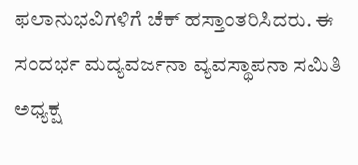ಫಲಾನುಭವಿಗಳಿಗೆ ಚೆಕ್ ಹಸ್ತಾಂತರಿಸಿದರು. ಈ ಸಂದರ್ಭ ಮದ್ಯವರ್ಜನಾ ವ್ಯವಸ್ಥಾಪನಾ ಸಮಿತಿ ಅಧ್ಯಕ್ಷ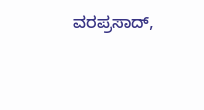ವರಪ್ರಸಾದ್,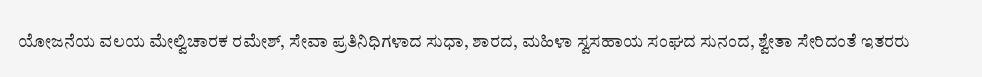ಯೋಜನೆಯ ವಲಯ ಮೇಲ್ವಿಚಾರಕ ರಮೇಶ್, ಸೇವಾ ಪ್ರತಿನಿಧಿಗಳಾದ ಸುಧಾ, ಶಾರದ, ಮಹಿಳಾ ಸ್ವಸಹಾಯ ಸಂಘದ ಸುನಂದ, ಶ್ವೇತಾ ಸೇರಿದಂತೆ ಇತರರು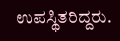ಉಪಸ್ಥಿತರಿದ್ದರು.